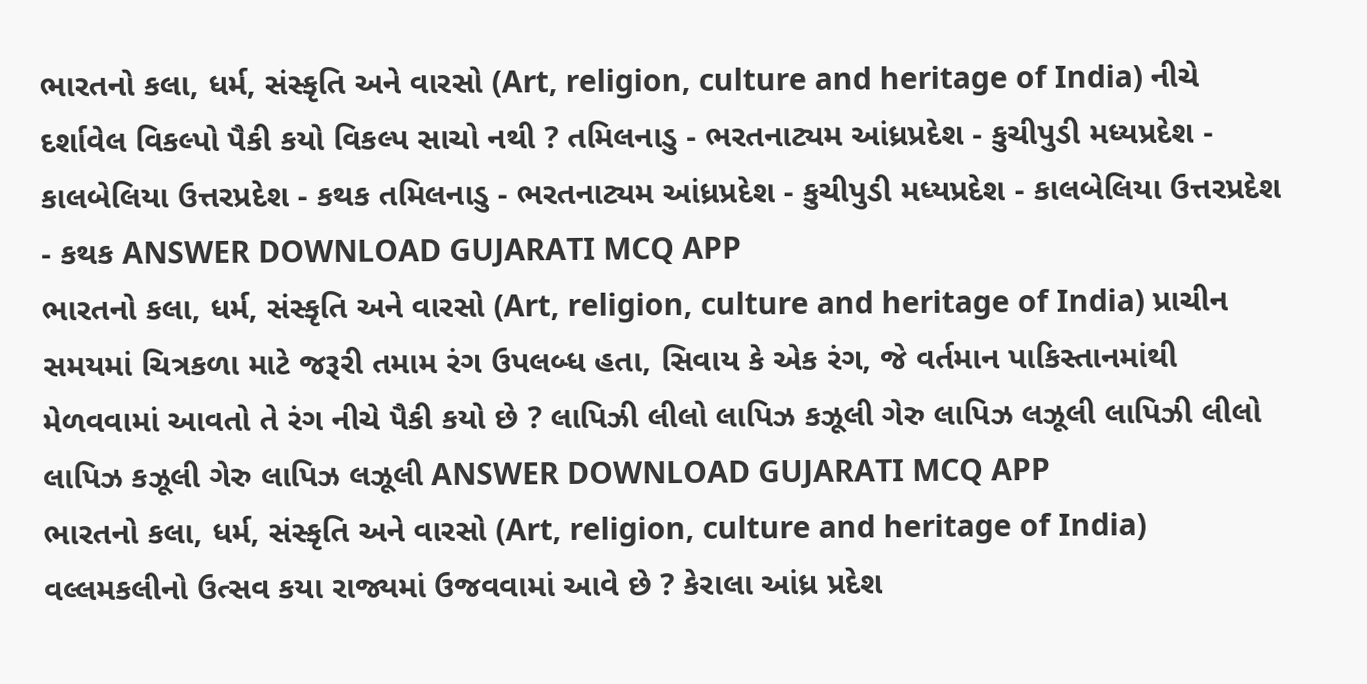ભારતનો કલા, ધર્મ, સંસ્કૃતિ અને વારસો (Art, religion, culture and heritage of India) નીચે દર્શાવેલ વિકલ્પો પૈકી કયો વિકલ્પ સાચો નથી ? તમિલનાડુ - ભરતનાટ્યમ આંધ્રપ્રદેશ - કુચીપુડી મધ્યપ્રદેશ - કાલબેલિયા ઉત્તરપ્રદેશ - કથક તમિલનાડુ - ભરતનાટ્યમ આંધ્રપ્રદેશ - કુચીપુડી મધ્યપ્રદેશ - કાલબેલિયા ઉત્તરપ્રદેશ - કથક ANSWER DOWNLOAD GUJARATI MCQ APP
ભારતનો કલા, ધર્મ, સંસ્કૃતિ અને વારસો (Art, religion, culture and heritage of India) પ્રાચીન સમયમાં ચિત્રકળા માટે જરૂરી તમામ રંગ ઉપલબ્ધ હતા, સિવાય કે એક રંગ, જે વર્તમાન પાકિસ્તાનમાંથી મેળવવામાં આવતો તે રંગ નીચે પૈકી કયો છે ? લાપિઝી લીલો લાપિઝ કઝૂલી ગેરુ લાપિઝ લઝૂલી લાપિઝી લીલો લાપિઝ કઝૂલી ગેરુ લાપિઝ લઝૂલી ANSWER DOWNLOAD GUJARATI MCQ APP
ભારતનો કલા, ધર્મ, સંસ્કૃતિ અને વારસો (Art, religion, culture and heritage of India) વલ્લમકલીનો ઉત્સવ કયા રાજ્યમાં ઉજવવામાં આવે છે ? કેરાલા આંધ્ર પ્રદેશ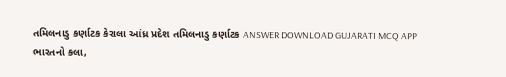તમિલનાડુ કર્ણાટક કેરાલા આંધ્ર પ્રદેશ તમિલનાડુ કર્ણાટક ANSWER DOWNLOAD GUJARATI MCQ APP
ભારતનો કલા,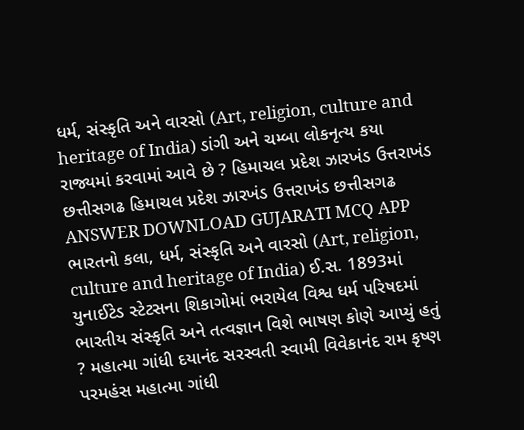ધર્મ, સંસ્કૃતિ અને વારસો (Art, religion, culture and heritage of India) ડાંગી અને ચમ્બા લોકનૃત્ય કયા રાજ્યમાં કરવામાં આવે છે ? હિમાચલ પ્રદેશ ઝારખંડ ઉત્તરાખંડ છત્તીસગઢ હિમાચલ પ્રદેશ ઝારખંડ ઉત્તરાખંડ છત્તીસગઢ ANSWER DOWNLOAD GUJARATI MCQ APP
ભારતનો કલા, ધર્મ, સંસ્કૃતિ અને વારસો (Art, religion, culture and heritage of India) ઈ.સ. 1893માં યુનાઈટેડ સ્ટેટસના શિકાગોમાં ભરાયેલ વિશ્વ ધર્મ પરિષદમાં ભારતીય સંસ્કૃતિ અને તત્વજ્ઞાન વિશે ભાષણ કોણે આપ્યું હતું ? મહાત્મા ગાંધી દયાનંદ સરસ્વતી સ્વામી વિવેકાનંદ રામ કૃષ્ણ પરમહંસ મહાત્મા ગાંધી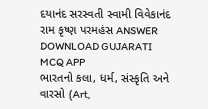દયાનંદ સરસ્વતી સ્વામી વિવેકાનંદ રામ કૃષ્ણ પરમહંસ ANSWER DOWNLOAD GUJARATI MCQ APP
ભારતનો કલા, ધર્મ, સંસ્કૃતિ અને વારસો (Art,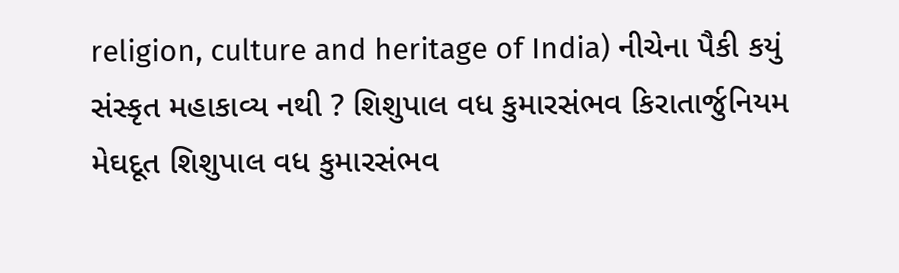religion, culture and heritage of India) નીચેના પૈકી કયું સંસ્કૃત મહાકાવ્ય નથી ? શિશુપાલ વધ કુમારસંભવ કિરાતાર્જુનિયમ મેઘદૂત શિશુપાલ વધ કુમારસંભવ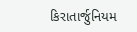કિરાતાર્જુનિયમ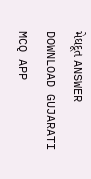મેઘદૂત ANSWER DOWNLOAD GUJARATI MCQ APP